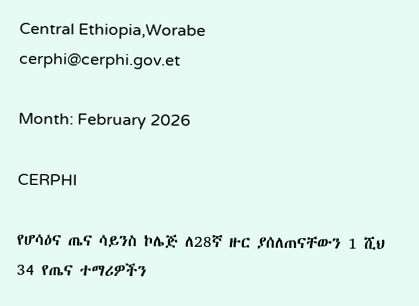Central Ethiopia,Worabe
cerphi@cerphi.gov.et

Month: February 2026

CERPHI

የሆሳዕና ጤና ሳይንስ ኮሌጅ ለ28ኛ ዙር ያሰለጠናቸውን 1 ሺህ 34 የጤና ተማሪዎችን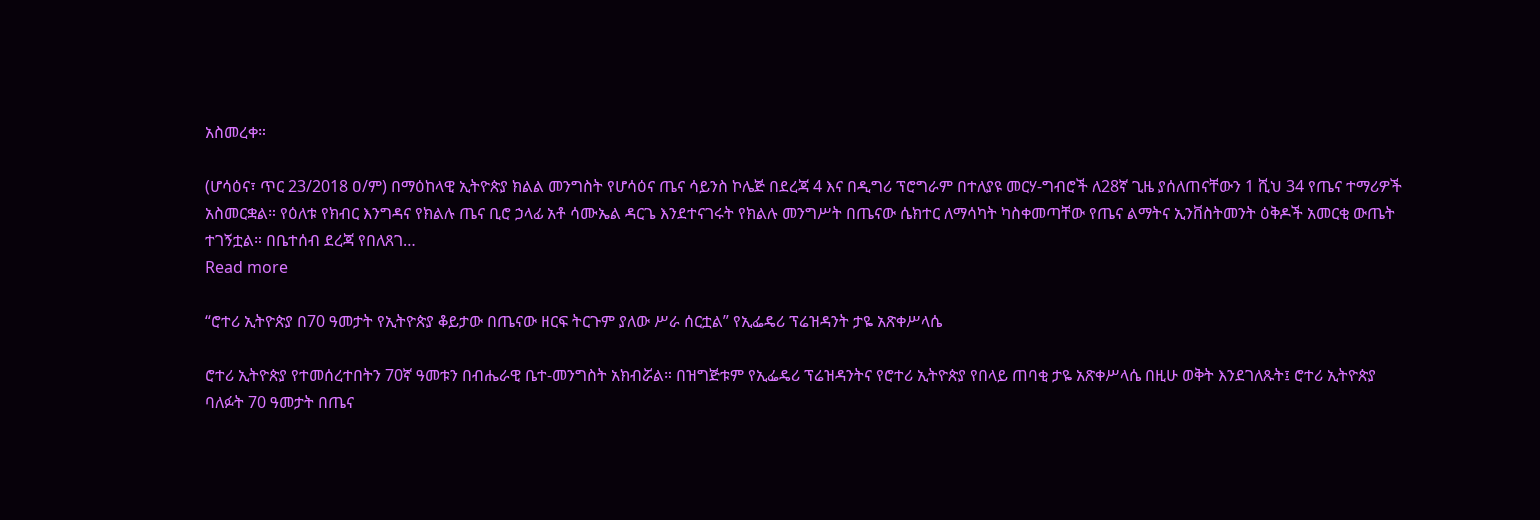አስመረቀ።

(ሆሳዕና፣ ጥር 23/2018 ዐ/ም) በማዕከላዊ ኢትዮጵያ ክልል መንግስት የሆሳዕና ጤና ሳይንስ ኮሌጅ በደረጃ 4 እና በዲግሪ ፕሮግራም በተለያዩ መርሃ-ግብሮች ለ28ኛ ጊዜ ያሰለጠናቸውን 1 ሺህ 34 የጤና ተማሪዎች አስመርቋል። የዕለቱ የክብር እንግዳና የክልሉ ጤና ቢሮ ኃላፊ አቶ ሳሙኤል ዳርጌ እንደተናገሩት የክልሉ መንግሥት በጤናው ሴክተር ለማሳካት ካስቀመጣቸው የጤና ልማትና ኢንቨስትመንት ዕቅዶች አመርቂ ውጤት ተገኝቷል። በቤተሰብ ደረጃ የበለጸገ…
Read more

“ሮተሪ ኢትዮጵያ በ70 ዓመታት የኢትዮጵያ ቆይታው በጤናው ዘርፍ ትርጉም ያለው ሥራ ሰርቷል” የኢፌዴሪ ፕሬዝዳንት ታዬ አጽቀሥላሴ

ሮተሪ ኢትዮጵያ የተመሰረተበትን 70ኛ ዓመቱን በብሔራዊ ቤተ-መንግስት አክብሯል። በዝግጅቱም የኢፌዴሪ ፕሬዝዳንትና የሮተሪ ኢትዮጵያ የበላይ ጠባቂ ታዬ አጽቀሥላሴ በዚሁ ወቅት እንደገለጹት፤ ሮተሪ ኢትዮጵያ ባለፉት 70 ዓመታት በጤና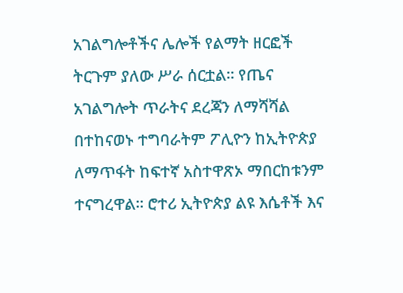አገልግሎቶችና ሌሎች የልማት ዘርፎች ትርጉም ያለው ሥራ ሰርቷል። የጤና አገልግሎት ጥራትና ደረጃን ለማሻሻል በተከናወኑ ተግባራትም ፖሊዮን ከኢትዮጵያ ለማጥፋት ከፍተኛ አስተዋጽኦ ማበርከቱንም ተናግረዋል። ሮተሪ ኢትዮጵያ ልዩ እሴቶች እና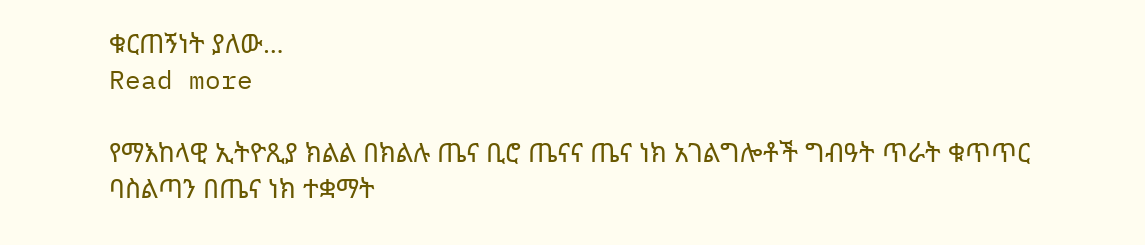ቁርጠኝነት ያለው…
Read more

የማእከላዊ ኢትዮጺያ ክልል በክልሉ ጤና ቢሮ ጤናና ጤና ነክ አገልግሎቶች ግብዓት ጥራት ቁጥጥር ባስልጣን በጤና ነክ ተቋማት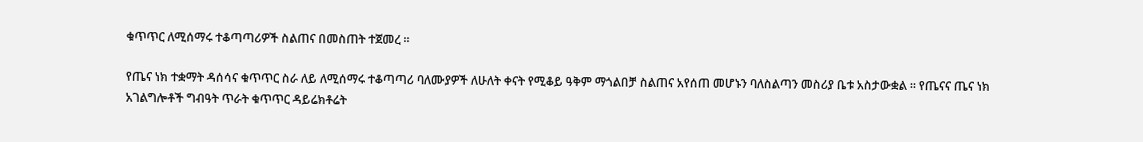ቁጥጥር ለሚሰማሩ ተቆጣጣሪዎች ስልጠና በመስጠት ተጀመረ ።

የጤና ነክ ተቋማት ዳሰሳና ቁጥጥር ስራ ለይ ለሚሰማሩ ተቆጣጣሪ ባለሙያዎች ለሁለት ቀናት የሚቆይ ዓቅም ማጎልበቻ ስልጠና አየሰጠ መሆኑን ባለስልጣን መስሪያ ቤቱ አስታውቋል ። የጤናና ጤና ነክ አገልግሎቶች ግብዓት ጥራት ቁጥጥር ዳይሬክቶሬት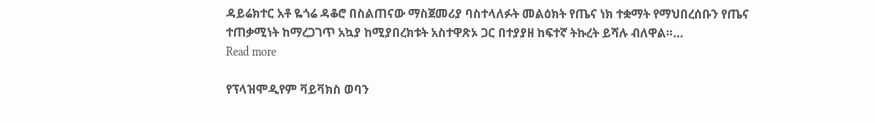ዳይሬክተር አቶ ዬጎሬ ዳቆሮ በስልጠናው ማስጀመሪያ ባስተላለፉት መልዕክት የጤና ነክ ተቋማት የማህበረሰቡን የጤና ተጠቃሚነት ከማረጋገጥ አኳያ ከሚያበረክቱት አስተዋጽኦ ጋር በተያያዘ ከፍተኛ ትኩረት ይሻሉ ብለዋል።…
Read more

የፕላዝሞዲየም ቫይቫክስ ወባን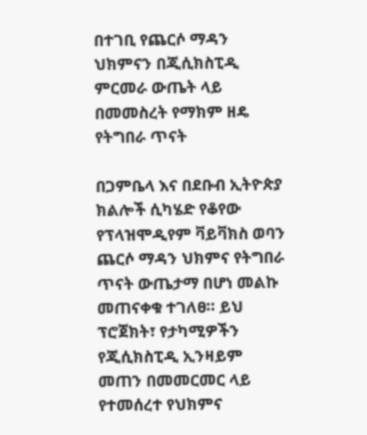በተገቢ የጨርሶ ማዳን ህክምናን በጂሲክስፒዲ ምርመራ ውጤት ላይ በመመስረት የማክም ዘዴ የትግበራ ጥናት

በጋምቤላ እና በደቡብ ኢትዮጵያ ክልሎች ሲካሄድ የቆየው የፕላዝሞዲየም ቫይቫክስ ወባን ጨርሶ ማዳን ህክምና የትግበራ ጥናት ውጤታማ በሆነ መልኩ መጠናቀቁ ተገለፀ። ይህ ፕሮጀክት፣ የታካሚዎችን የጂሲክስፒዲ ኢንዛይም መጠን በመመርመር ላይ የተመሰረተ የህክምና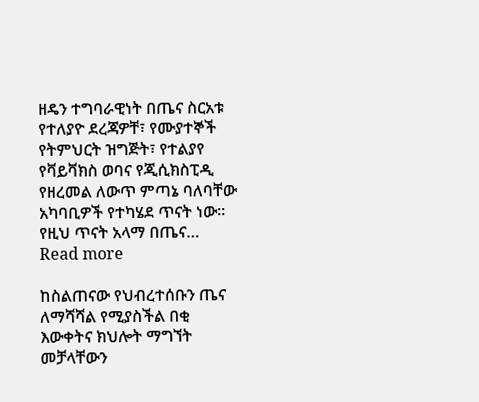ዘዴን ተግባራዊነት በጤና ስርአቱ የተለያዮ ደረጃዎቸ፣ የሙያተኞች የትምህርት ዝግጅት፣ የተልያየ የቫይቫክስ ወባና የጂሲክስፒዲ የዘረመል ለውጥ ምጣኔ ባለባቸው አካባቢዎች የተካሄደ ጥናት ነው። የዚህ ጥናት አላማ በጤና…
Read more

ከስልጠናው የህብረተሰቡን ጤና ለማሻሻል የሚያስችል በቂ እውቀትና ክህሎት ማግኘት መቻላቸውን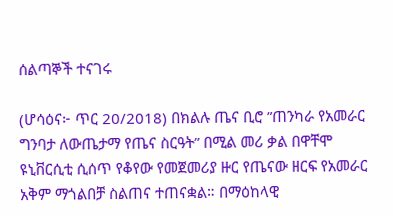ሰልጣኞች ተናገሩ

(ሆሳዕና፦ ጥር 20/2018) በክልሉ ጤና ቢሮ ”ጠንካራ የአመራር ግንባታ ለውጤታማ የጤና ስርዓት” በሚል መሪ ቃል በዋቸሞ ዩኒቨርሲቲ ሲሰጥ የቆየው የመጀመሪያ ዙር የጤናው ዘርፍ የአመራር አቅም ማጎልበቻ ስልጠና ተጠናቋል። በማዕከላዊ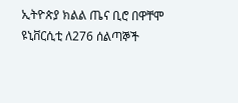ኢትዮጵያ ክልል ጤና ቢሮ በዋቸሞ ዩኒቨርሲቲ ለ276 ሰልጣኞች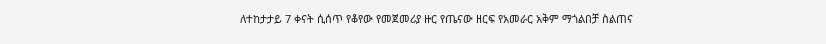ለተከታታይ 7 ቀናት ሲሰጥ የቆየው የመጀመሪያ ዙር የጤናው ዘርፍ የአመራር አቅም ማጎልበቻ ስልጠና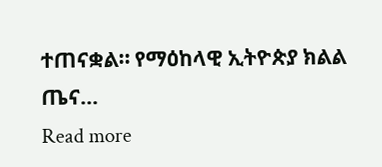ተጠናቋል። የማዕከላዊ ኢትዮጵያ ክልል ጤና…
Read more